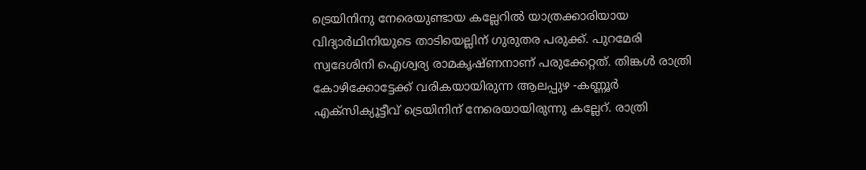ട്രെയിനിനു നേരെയുണ്ടായ കല്ലേറിൽ യാത്രക്കാരിയായ വിദ്യാർഥിനിയുടെ താടിയെല്ലിന് ഗുരുതര പരുക്ക്. പുറമേരി സ്വദേശിനി ഐശ്വര്യ രാമകൃഷ്ണനാണ് പരുക്കേറ്റത്. തിങ്കൾ രാത്രി കോഴിക്കോട്ടേക്ക് വരികയായിരുന്ന ആലപ്പുഴ -കണ്ണൂർ എക്സിക്യൂട്ടീവ് ട്രെയിനിന് നേരെയായിരുന്നു കല്ലേറ്. രാത്രി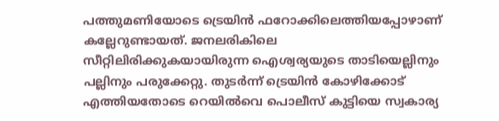പത്തുമണിയോടെ ട്രെയിൻ ഫറോക്കിലെത്തിയപ്പോഴാണ് കല്ലേറുണ്ടായത്. ജനലരികിലെ സീറ്റിലിരിക്കുകയായിരുന്ന ഐശ്വര്യയുടെ താടിയെല്ലിനും പല്ലിനും പരുക്കേറ്റു. തുടർന്ന് ട്രെയിൻ കോഴിക്കോട് എത്തിയതോടെ റെയിൽവെ പൊലീസ് കുട്ടിയെ സ്വകാര്യ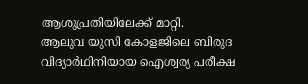ആശുപ്രതിയിലേക്ക് മാറ്റി.
ആലുവ യുസി കോളജിലെ ബിരുദ വിദ്യാർഥിനിയായ ഐശ്വര്യ പരീക്ഷ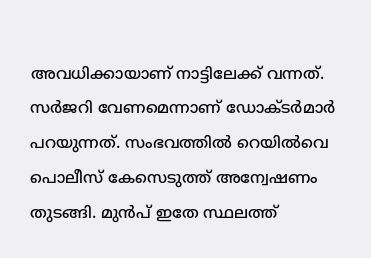അവധിക്കായാണ് നാട്ടിലേക്ക് വന്നത്. സർജറി വേണമെന്നാണ് ഡോക്ടർമാർ പറയുന്നത്. സംഭവത്തിൽ റെയിൽവെ പൊലീസ് കേസെടുത്ത് അന്വേഷണം തുടങ്ങി. മുൻപ് ഇതേ സ്ഥലത്ത്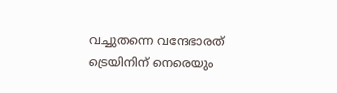വച്ചുതന്നെ വന്ദേഭാരത് ട്രെയിനിന് നെരെയും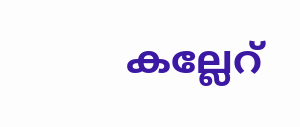കല്ലേറ്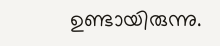ഉണ്ടായിരുന്നു.